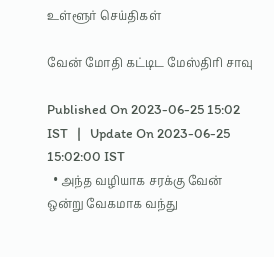உள்ளூர் செய்திகள்

வேன் மோதி கட்டிட மேஸ்திரி சாவு

Published On 2023-06-25 15:02 IST   |   Update On 2023-06-25 15:02:00 IST
  • அந்த வழியாக சரக்கு வேன் ஒன்று வேகமாக வந்து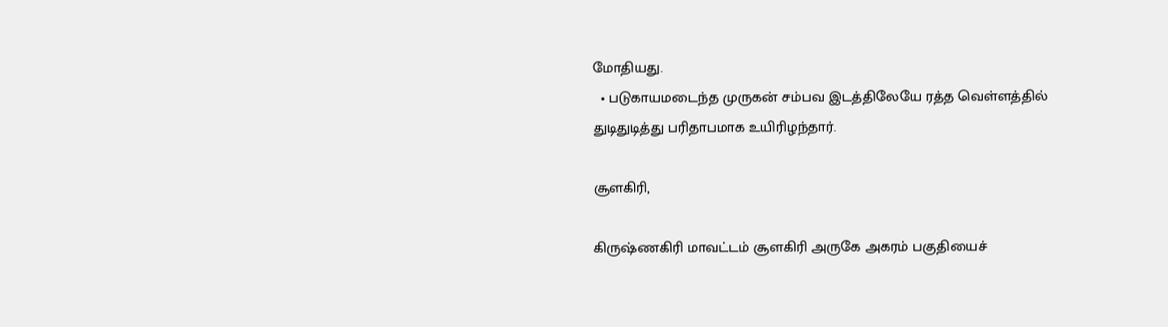மோதியது.
  • படுகாயமடைந்த முருகன் சம்பவ இடத்திலேயே ரத்த வெள்ளத்தில் துடிதுடித்து பரிதாபமாக உயிரிழந்தார்.

சூளகிரி,

கிருஷ்ணகிரி மாவட்டம் சூளகிரி அருகே அகரம் பகுதியைச்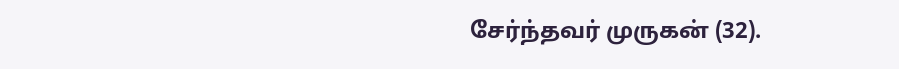சேர்ந்தவர் முருகன் (32).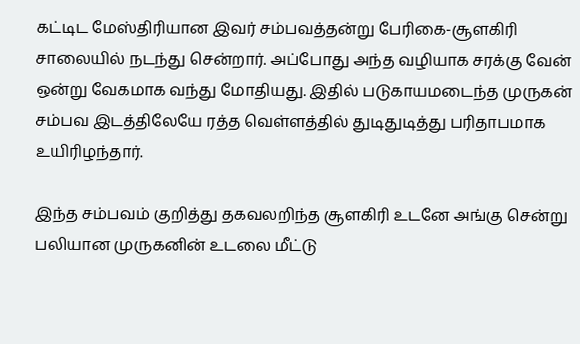கட்டிட மேஸ்திரியான இவர் சம்பவத்தன்று பேரிகை-சூளகிரி சாலையில் நடந்து சென்றார். அப்போது அந்த வழியாக சரக்கு வேன் ஒன்று வேகமாக வந்து மோதியது. இதில் படுகாயமடைந்த முருகன் சம்பவ இடத்திலேயே ரத்த வெள்ளத்தில் துடிதுடித்து பரிதாபமாக உயிரிழந்தார்.

இந்த சம்பவம் குறித்து தகவலறிந்த சூளகிரி உடனே அங்கு சென்று பலியான முருகனின் உடலை மீட்டு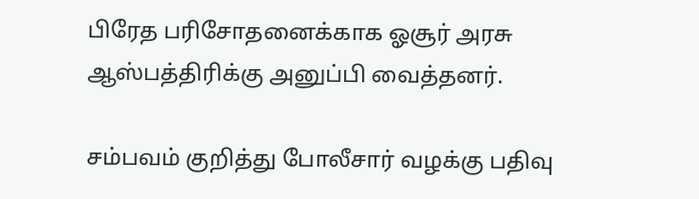பிரேத பரிசோதனைக்காக ஓசூர் அரசு ஆஸ்பத்திரிக்கு அனுப்பி வைத்தனர்.

சம்பவம் குறித்து போலீசார் வழக்கு பதிவு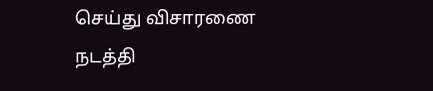செய்து விசாரணை நடத்தி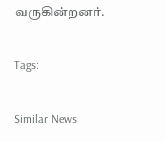வருகின்றனர்.

Tags:

Similar News